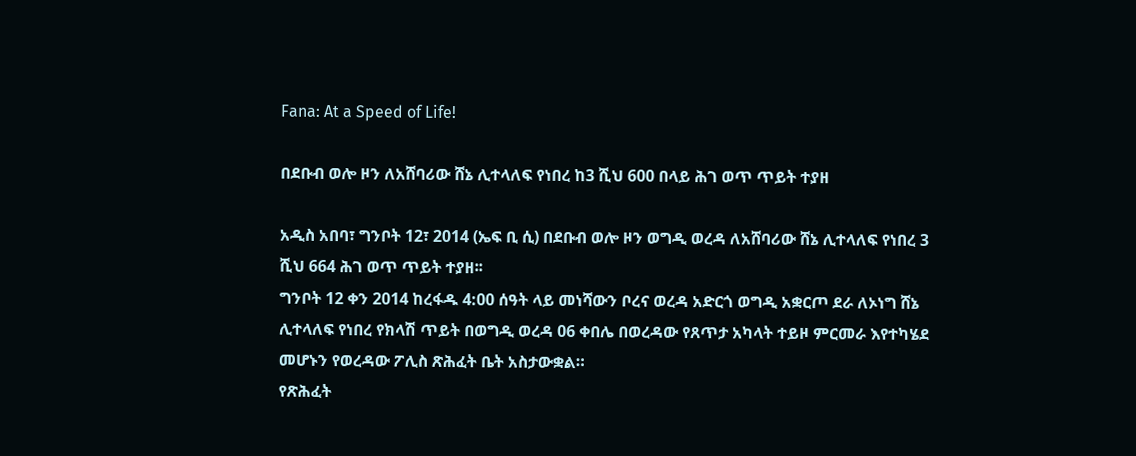Fana: At a Speed of Life!

በደቡብ ወሎ ዞን ለአሸባሪው ሸኔ ሊተላለፍ የነበረ ከ3 ሺህ 600 በላይ ሕገ ወጥ ጥይት ተያዘ

አዲስ አበባ፣ ግንቦት 12፣ 2014 (ኤፍ ቢ ሲ) በደቡብ ወሎ ዞን ወግዲ ወረዳ ለአሸባሪው ሸኔ ሊተላለፍ የነበረ 3 ሺህ 664 ሕገ ወጥ ጥይት ተያዘ፡፡
ግንቦት 12 ቀን 2014 ከረፋዱ 4:00 ሰዓት ላይ መነሻውን ቦረና ወረዳ አድርጎ ወግዲ አቋርጦ ደራ ለኦነግ ሸኔ ሊተላለፍ የነበረ የክላሽ ጥይት በወግዲ ወረዳ 06 ቀበሌ በወረዳው የጸጥታ አካላት ተይዞ ምርመራ እየተካሄደ መሆኑን የወረዳው ፖሊስ ጽሕፈት ቤት አስታውቋል።
የጽሕፈት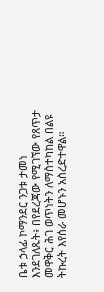ቤቱ ኃላፊ ኮማንደር ንጋቱ ታመነ እንደገለጹት፥ በየደረጃው የሚገኘው የጸጥታ መዋቅር ሕገ ወጥነትን ለማስተካከል በልዩ ትኩረት እየሰራ መሆኑን አስረድተዋል።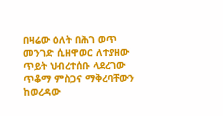በዛሬው ዕለት በሕገ ወጥ መንገድ ሲዘዋወር ለተያዘው ጥይት ህብረተሰቡ ላደረገው ጥቆማ ምስጋና ማቅረባቸውን ከወረዳው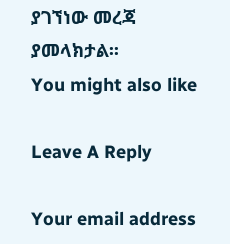ያገኘነው መረጃ ያመላክታል፡፡
You might also like

Leave A Reply

Your email address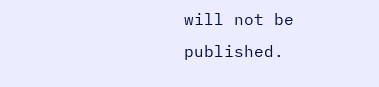will not be published.